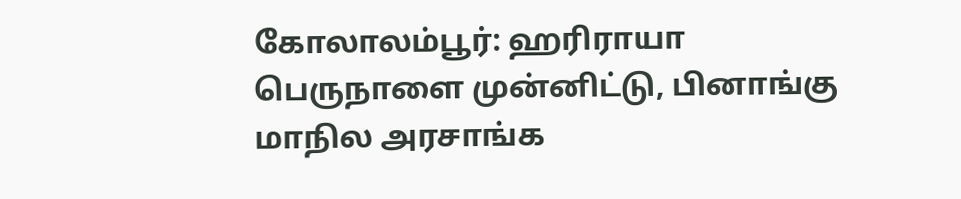கோலாலம்பூர்: ஹரிராயா பெருநாளை முன்னிட்டு, பினாங்கு மாநில அரசாங்க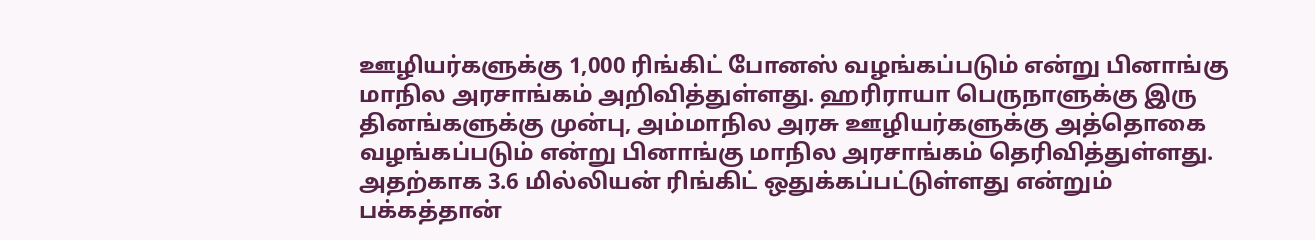ஊழியர்களுக்கு 1,000 ரிங்கிட் போனஸ் வழங்கப்படும் என்று பினாங்கு மாநில அரசாங்கம் அறிவித்துள்ளது. ஹரிராயா பெருநாளுக்கு இரு தினங்களுக்கு முன்பு, அம்மாநில அரசு ஊழியர்களுக்கு அத்தொகை வழங்கப்படும் என்று பினாங்கு மாநில அரசாங்கம் தெரிவித்துள்ளது. அதற்காக 3.6 மில்லியன் ரிங்கிட் ஒதுக்கப்பட்டுள்ளது என்றும் பக்கத்தான்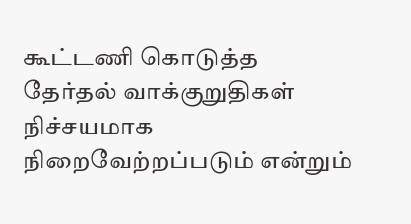கூட்டணி கொடுத்த தேர்தல் வாக்குறுதிகள் நிச்சயமாக நிறைவேற்றப்படும் என்றும்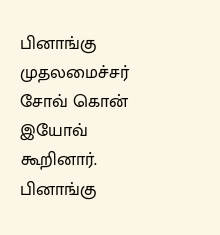பினாங்கு முதலமைச்சர் சோவ் கொன் இயோவ் கூறினார்.
பினாங்கு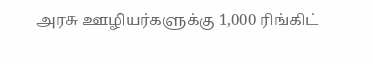அரசு ஊழியர்களுக்கு 1,000 ரிங்கிட்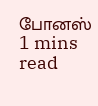போனஸ்
1 mins read